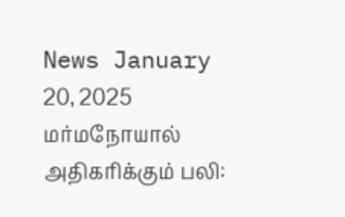News January 20, 2025
மர்மநோயால் அதிகரிக்கும் பலி: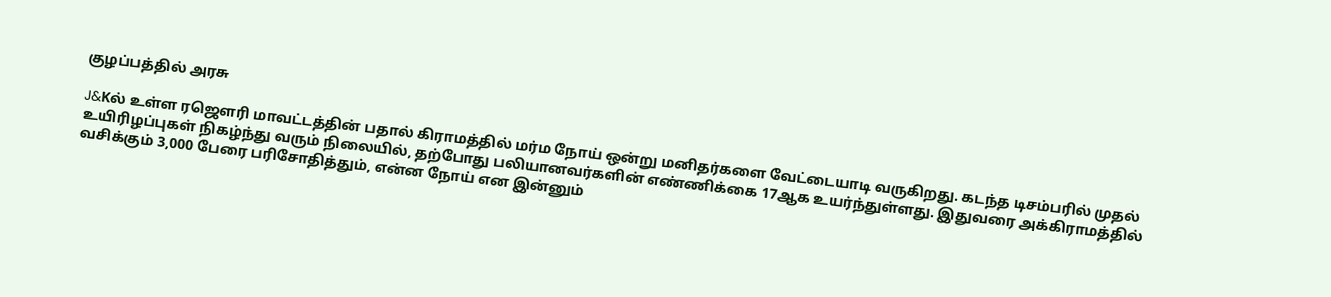குழப்பத்தில் அரசு

J&Kல் உள்ள ரஜௌரி மாவட்டத்தின் பதால் கிராமத்தில் மர்ம நோய் ஒன்று மனிதர்களை வேட்டையாடி வருகிறது. கடந்த டிசம்பரில் முதல் உயிரிழப்புகள் நிகழ்ந்து வரும் நிலையில், தற்போது பலியானவர்களின் எண்ணிக்கை 17ஆக உயர்ந்துள்ளது. இதுவரை அக்கிராமத்தில் வசிக்கும் 3,000 பேரை பரிசோதித்தும், என்ன நோய் என இன்னும்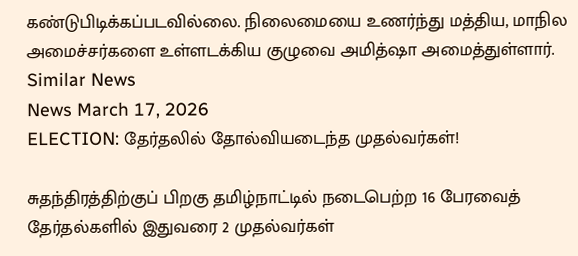கண்டுபிடிக்கப்படவில்லை. நிலைமையை உணர்ந்து மத்திய, மாநில அமைச்சர்களை உள்ளடக்கிய குழுவை அமித்ஷா அமைத்துள்ளார்.
Similar News
News March 17, 2026
ELECTION: தேர்தலில் தோல்வியடைந்த முதல்வர்கள்!

சுதந்திரத்திற்குப் பிறகு தமிழ்நாட்டில் நடைபெற்ற 16 பேரவைத் தேர்தல்களில் இதுவரை 2 முதல்வர்கள்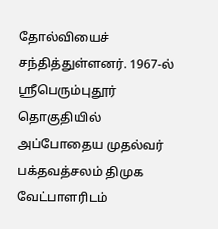தோல்வியைச் சந்தித்துள்ளனர். 1967-ல் ஸ்ரீபெரும்புதூர் தொகுதியில் அப்போதைய முதல்வர் பக்தவத்சலம் திமுக வேட்பாளரிடம்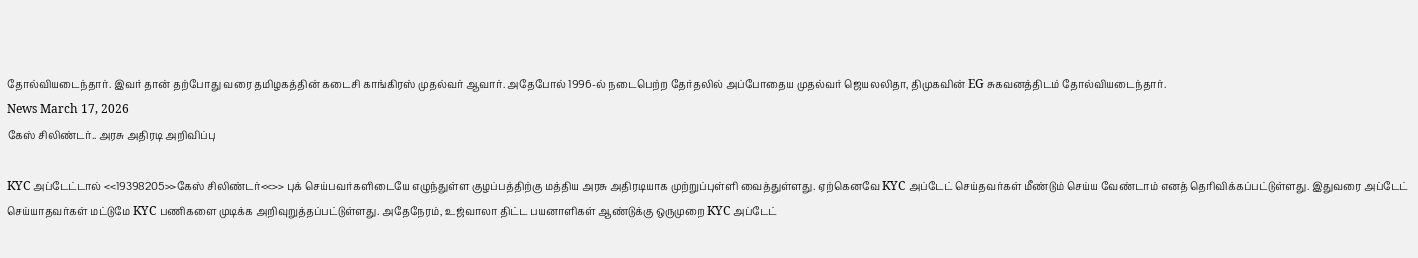தோல்வியடைந்தார். இவர் தான் தற்போது வரை தமிழகத்தின் கடைசி காங்கிரஸ் முதல்வர் ஆவார். அதேபோல் 1996-ல் நடைபெற்ற தேர்தலில் அப்போதைய முதல்வர் ஜெயலலிதா, திமுகவின் EG சுகவனத்திடம் தோல்வியடைந்தார்.
News March 17, 2026
கேஸ் சிலிண்டர்.. அரசு அதிரடி அறிவிப்பு

KYC அப்டேட்டால் <<19398205>>கேஸ் சிலிண்டர்<<>> புக் செய்பவர்களிடையே எழுந்துள்ள குழப்பத்திற்கு மத்திய அரசு அதிரடியாக முற்றுப்புள்ளி வைத்துள்ளது. ஏற்கெனவே KYC அப்டேட் செய்தவர்கள் மீண்டும் செய்ய வேண்டாம் எனத் தெரிவிக்கப்பட்டுள்ளது. இதுவரை அப்டேட் செய்யாதவர்கள் மட்டுமே KYC பணிகளை முடிக்க அறிவுறுத்தப்பட்டுள்ளது. அதேநேரம், உஜ்வாலா திட்ட பயனாளிகள் ஆண்டுக்கு ஒருமுறை KYC அப்டேட்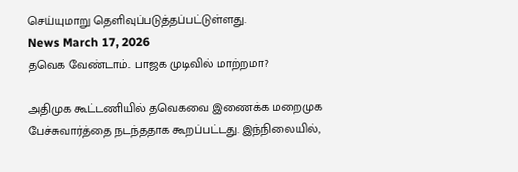செய்யுமாறு தெளிவுப்படுத்தப்பட்டுள்ளது.
News March 17, 2026
தவெக வேண்டாம்.. பாஜக முடிவில் மாற்றமா?

அதிமுக கூட்டணியில் தவெகவை இணைக்க மறைமுக பேச்சுவார்த்தை நடந்ததாக கூறப்பட்டது. இந்நிலையில்,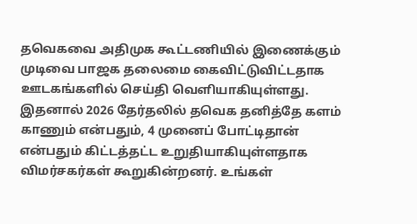தவெகவை அதிமுக கூட்டணியில் இணைக்கும் முடிவை பாஜக தலைமை கைவிட்டுவிட்டதாக ஊடகங்களில் செய்தி வெளியாகியுள்ளது. இதனால் 2026 தேர்தலில் தவெக தனித்தே களம் காணும் என்பதும், 4 முனைப் போட்டிதான் என்பதும் கிட்டத்தட்ட உறுதியாகியுள்ளதாக விமர்சகர்கள் கூறுகின்றனர். உங்கள்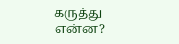கருத்து என்ன?